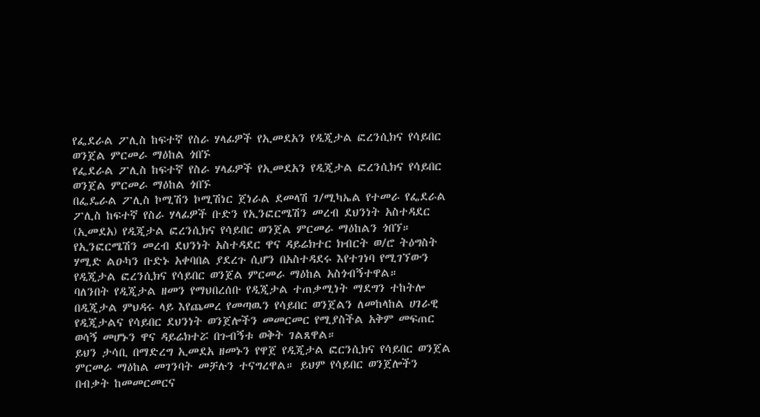የፌደራል ፖሊስ ከፍተኛ የስራ ሃላፊዎች የኢመደአን የዲጂታል ፎረንሲክና የሳይበር ወንጀል ምርመራ ማዕከል ጎበኙ
የፌደራል ፖሊስ ከፍተኛ የስራ ሃላፊዎች የኢመደአን የዲጂታል ፎረንሲክና የሳይበር ወንጀል ምርመራ ማዕከል ጎበኙ
በፌዴራል ፖሊስ ኮሚሽን ኮሚሽነር ጀነራል ደመላሽ ገ/ሚካኤል የተመራ የፌደራል ፖሊስ ከፍተኛ የስራ ሃላፊዎች ቡድን የኢንፎርሜሽን መረብ ደህንነት አስተዳደር (ኢመደአ) የዲጂታል ፎረንሲክና የሳይበር ወንጀል ምርመራ ማዕከልን ጎበኘ።
የኢንፎርሜሽን መረብ ደህንነት አስተዳደር ዋና ዳይሬክተር ክብርት ወ/ሮ ትዕግስት ሃሚድ ልዑካን ቡድኑ አቀባበል ያደረጉ ሲሆን በአስተዳደሩ እየተገነባ የሚገኘውን የዲጂታል ፎረንሲክና የሳይበር ወንጀል ምርመራ ማዕከል አስጎብኝተዋል።
ባለንበት የዲጂታል ዘመን የማህበረሰቡ የዲጂታል ተጠቃሚነት ማደግን ተከትሎ በዲጂታል ምህዳሩ ላይ እየጨመረ የመጣዉን የሳይበር ወንጀልን ለመከላከል ሀገራዊ የዲጂታልና የሳይበር ደህንነት ወንጀሎችን መመርመር የሚያስችል አቅም መፍጠር ወሳኝ መሆኑን ዋና ዳይሬክተሯ በጉብኝቱ ወቅት ገልጸዋል።
ይህን ታሳቢ በማድረግ ኢመደአ ዘመኑን የዋጀ የዲጂታል ፎርንሲክና የሳይበር ወንጀል ምርመራ ማዕከል መገንባት መቻሉን ተናግረዋል። ይህም የሳይበር ወንጀሎችን በብቃት ከመመርመርና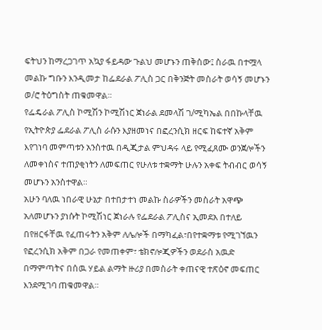ፍትህን ከማረጋገጥ አኳያ ፋይዳው ጉልህ መሆኑን ጠቅሰው፤ ስራዉ በተሟላ መልኩ ግቡን እንዲመታ ከፌደራል ፖሊስ ጋር በቅንጅት መስራት ወሳኝ መሆኑን ወ/ሮ ትዕግስት ጠቁመዋል።
የፌዴራል ፖሊስ ኮሚሽን ኮሚሽነር ጀነራል ደመላሽ ገ/ሚካኤል በበኩላቸዉ የኢትዮጵያ ፌደራል ፖሊስ ራሱን እያዘመነና በፎረንሲክ ዘርፍ ከፍተኛ አቅም እየገነባ መምጣቱን አንስተዉ በዲጂታል ምህዳሩ ላይ የሚፈጸሙ ወንጀሎችን ለመቀነስና ተጠያቂነትን ለመፍጠር የሁለቱ ተቋማት ሁሉን አቀፍ ትብብር ወሳኝ መሆኑን አንስተዋል።
አሁን ባለዉ ነበራዊ ሁኔታ በተበታተነ መልኩ ስራዎችን መስራት አዋጭ አለመሆኑን ያነሱት ኮሚሽነር ጀነራሉ የፌደራል ፖሊስና ኢመደአ በተለይ በየዘርፋቸዉ የፈጠሩትን አቅም ለሌሎች በማካፈል፣በየተቋማቱ የሚገኘዉን የፎረንሲክ አቅም በጋራ የመጠቀም፣ ቴክኖሎጂዎችን ወደራስ አዉድ በማምጣትና በሰዉ ሃይል ልማት ዙሪያ በመስራት ቀጠናዊ ተጽዕኖ መፍጠር እንደሚገባ ጠቁመዋል።